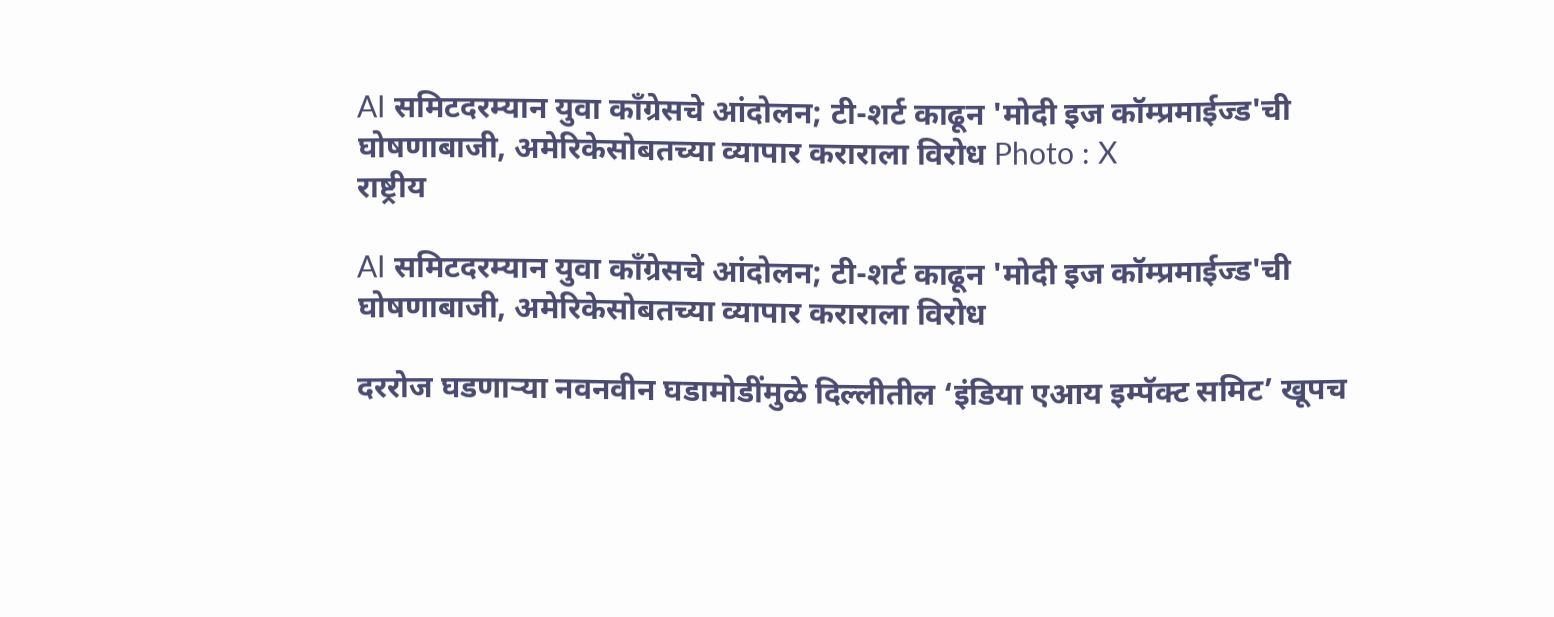AI समिटदरम्यान युवा काँग्रेसचे आंदोलन; टी-शर्ट काढून 'मोदी इज कॉम्प्रमाईज्ड'ची घोषणाबाजी, अमेरिकेसोबतच्या व्यापार कराराला विरोध Photo : X
राष्ट्रीय

AI समिटदरम्यान युवा काँग्रेसचे आंदोलन; टी-शर्ट काढून 'मोदी इज कॉम्प्रमाईज्ड'ची घोषणाबाजी, अमेरिकेसोबतच्या व्यापार कराराला विरोध

दररोज घडणाऱ्या नवनवीन घडामोडींमुळे दिल्लीतील ‘इंडिया एआय इम्पॅक्ट समिट’ खूपच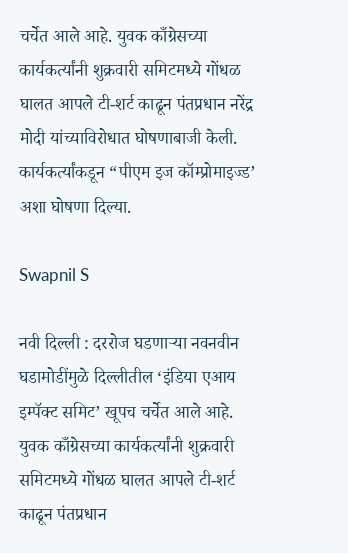चर्चेत आले आहे. युवक काँग्रेसच्या कार्यकर्त्यांनी शुक्रवारी समिटमध्ये गोंधळ घालत आपले टी-शर्ट काढून पंतप्रधान नरेंद्र मोदी यांच्याविरोधात घोषणाबाजी केली. कार्यकर्त्यांकडून “पीएम इज कॉम्प्रोमाइज्ड’ अशा घोषणा दिल्या.

Swapnil S

नवी दिल्ली : दररोज घडणाऱ्या नवनवीन घडामोडींमुळे दिल्लीतील ‘इंडिया एआय इम्पॅक्ट समिट’ खूपच चर्चेत आले आहे. युवक काँग्रेसच्या कार्यकर्त्यांनी शुक्रवारी समिटमध्ये गोंधळ घालत आपले टी-शर्ट काढून पंतप्रधान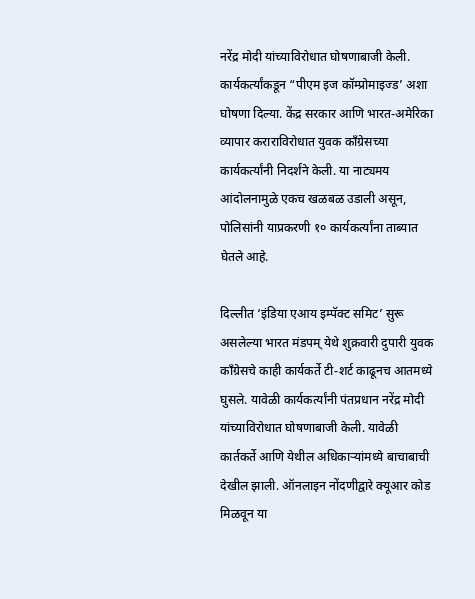नरेंद्र मोदी यांच्याविरोधात घोषणाबाजी केली. कार्यकर्त्यांकडून “पीएम इज कॉम्प्रोमाइज्ड’ अशा घोषणा दिल्या. केंद्र सरकार आणि भारत-अमेरिका व्यापार कराराविरोधात युवक काँग्रेसच्या कार्यकर्त्यांनी निदर्शने केली. या नाट्यमय आंदोलनामुळे एकच खळबळ उडाली असून, पोलिसांनी याप्रकरणी १० कार्यकर्त्यांना ताब्यात घेतले आहे.

दिल्लीत ‘इंडिया एआय इम्पॅक्ट समिट’ सुरू असलेल्या भारत मंडपम् येथे शुक्रवारी दुपारी युवक काँग्रेसचे काही कार्यकर्ते टी-शर्ट काढूनच आतमध्ये घुसले. यावेळी कार्यकर्त्यांनी पंतप्रधान नरेंद्र मोदी यांच्याविरोधात घोषणाबाजी केली. यावेळी कार्तकर्ते आणि येथील अधिकाऱ्यांमध्ये बाचाबाची देखील झाली. ऑनलाइन नोंदणीद्वारे क्यूआर कोड मिळवून या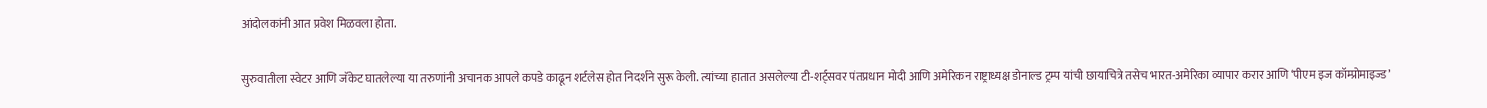आंदोलकांनी आत प्रवेश मिळवला होता.

सुरुवातीला स्वेटर आणि जॅकेट घातलेल्या या तरुणांनी अचानक आपले कपडे काढून शर्टलेस होत निदर्शने सुरू केली. त्यांच्या हातात असलेल्या टी-शर्ट्सवर पंतप्रधान मोदी आणि अमेरिकन राष्ट्राध्यक्ष डोनाल्ड ट्रम्प यांची छायाचित्रे तसेच भारत-अमेरिका व्यापार करार आणि ‘पीएम इज कॉम्प्रोमाइज्ड’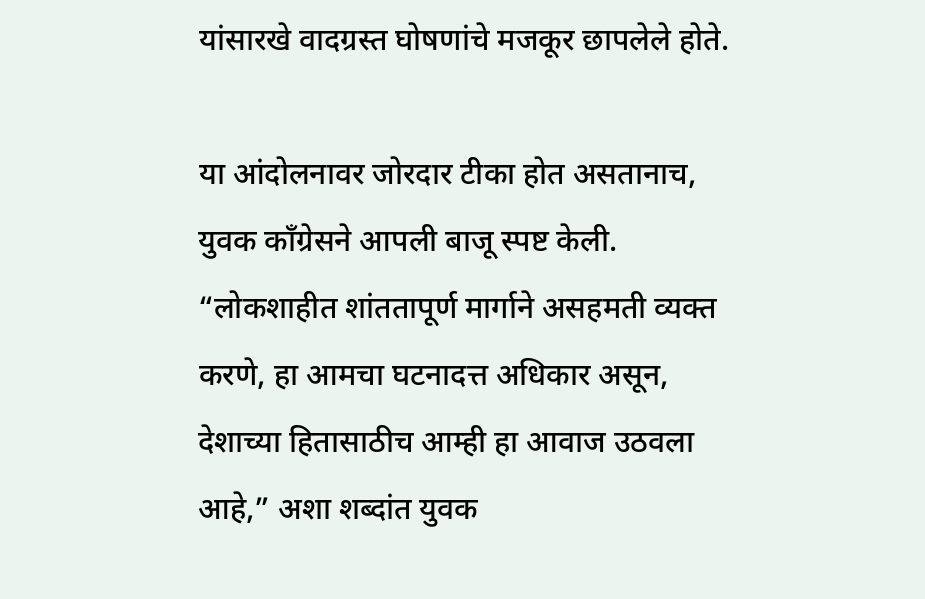यांसारखे वादग्रस्त घोषणांचे मजकूर छापलेले होते.

या आंदोलनावर जोरदार टीका होत असतानाच, युवक काँग्रेसने आपली बाजू स्पष्ट केली. “लोकशाहीत शांततापूर्ण मार्गाने असहमती व्यक्त करणे, हा आमचा घटनादत्त अधिकार असून, देशाच्या हितासाठीच आम्ही हा आवाज उठवला आहे,” अशा शब्दांत युवक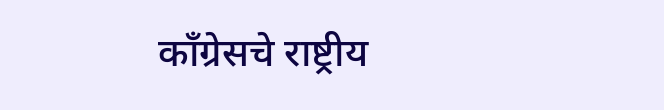काँग्रेसचे राष्ट्रीय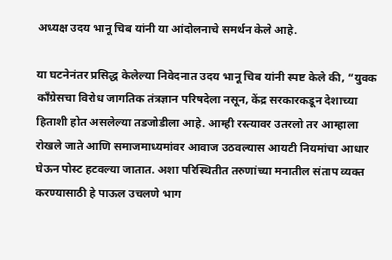अध्यक्ष उदय भानू चिब यांनी या आंदोलनाचे समर्थन केले आहे.

या घटनेनंतर प्रसिद्ध केलेल्या निवेदनात उदय भानू चिब यांनी स्पष्ट केले की, “युवक काँग्रेसचा विरोध जागतिक तंत्रज्ञान परिषदेला नसून, केंद्र सरकारकडून देशाच्या हिताशी होत असलेल्या तडजोडीला आहे. आम्ही रस्त्यावर उतरलो तर आम्हाला रोखले जाते आणि समाजमाध्यमांवर आवाज उठवल्यास आयटी नियमांचा आधार घेऊन पोस्ट हटवल्या जातात. अशा परिस्थितीत तरुणांच्या मनातील संताप व्यक्त करण्यासाठी हे पाऊल उचलणे भाग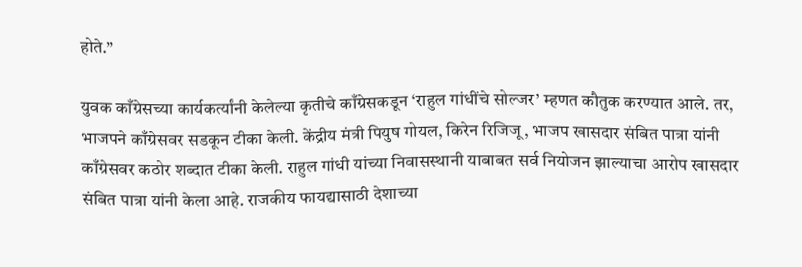होते.”

युवक काँग्रेसच्या कार्यकर्त्यांनी केलेल्या कृतीचे काँग्रेसकडून ‘राहुल गांधींचे सोल्जर’ म्हणत कौतुक करण्यात आले. तर, भाजपने काँग्रेसवर सडकून टीका केली. केंद्रीय मंत्री पियुष गोयल, किरेन रिजिजू, भाजप खासदार संबित पात्रा यांनी काँग्रेसवर कठोर शब्दात टीका केली. राहुल गांधी यांच्या निवासस्थानी याबाबत सर्व नियोजन झाल्याचा आरोप खासदार संबित पात्रा यांनी केला आहे. राजकीय फायद्यासाठी देशाच्या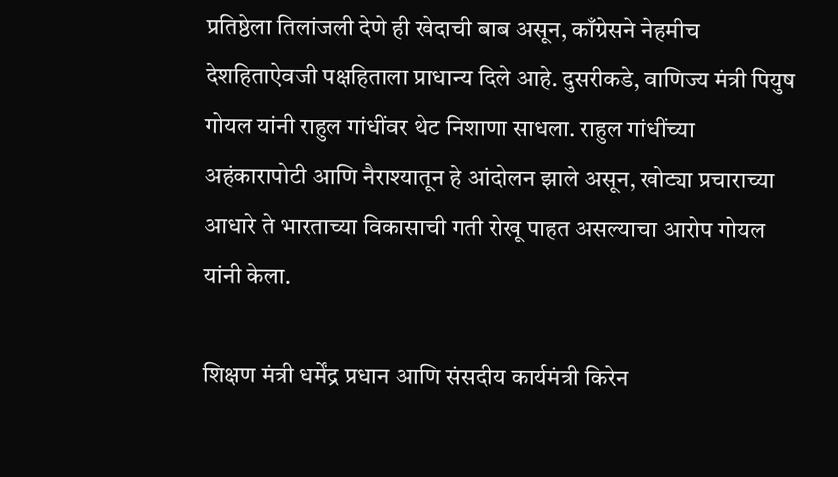प्रतिष्ठेला तिलांजली देणे ही खेदाची बाब असून, काँग्रेसने नेहमीच देशहिताऐवजी पक्षहिताला प्राधान्य दिले आहे. दुसरीकडे, वाणिज्य मंत्री पियुष गोयल यांनी राहुल गांधींवर थेट निशाणा साधला. राहुल गांधींच्या अहंकारापोटी आणि नैराश्यातून हे आंदोलन झाले असून, खोट्या प्रचाराच्या आधारे ते भारताच्या विकासाची गती रोखू पाहत असल्याचा आरोप गोयल यांनी केला.

शिक्षण मंत्री धर्मेंद्र प्रधान आणि संसदीय कार्यमंत्री किरेन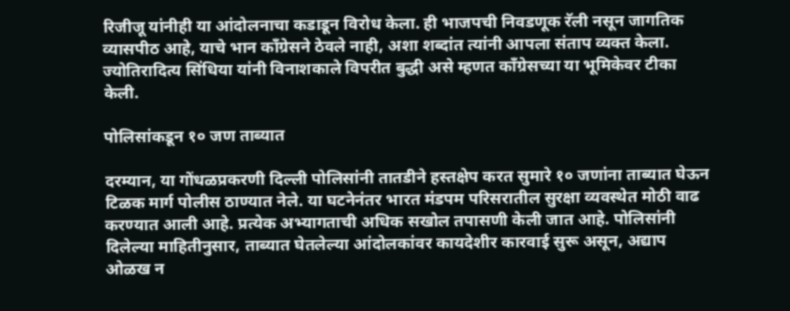रिजीजू यांनीही या आंदोलनाचा कडाडून विरोध केला. ही भाजपची निवडणूक रॅली नसून जागतिक व्यासपीठ आहे, याचे भान काँग्रेसने ठेवले नाही, अशा शब्दांत त्यांनी आपला संताप व्यक्त केला. ज्योतिरादित्य सिंधिया यांनी विनाशकाले विपरीत बुद्धी असे म्हणत काँग्रेसच्या या भूमिकेवर टीका केली.

पोलिसांकडून १० जण ताब्यात

दरम्यान, या गोंधळप्रकरणी दिल्ली पोलिसांनी तातडीने हस्तक्षेप करत सुमारे १० जणांना ताब्यात घेऊन टिळक मार्ग पोलीस ठाण्यात नेले. या घटनेनंतर भारत मंडपम परिसरातील सुरक्षा व्यवस्थेत मोठी वाढ करण्यात आली आहे. प्रत्येक अभ्यागताची अधिक सखोल तपासणी केली जात आहे. पोलिसांनी दिलेल्या माहितीनुसार, ताब्यात घेतलेल्या आंदोलकांवर कायदेशीर कारवाई सुरू असून, अद्याप ओळख न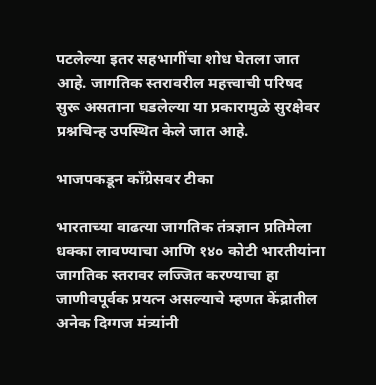पटलेल्या इतर सहभागींचा शोध घेतला जात आहे. जागतिक स्तरावरील महत्त्वाची परिषद सुरू असताना घडलेल्या या प्रकारामुळे सुरक्षेवर प्रश्नचिन्ह उपस्थित केले जात आहे.

भाजपकडून काँग्रेसवर टीका

भारताच्या वाढत्या जागतिक तंत्रज्ञान प्रतिमेला धक्का लावण्याचा आणि १४० कोटी भारतीयांना जागतिक स्तरावर लज्जित करण्याचा हा जाणीवपूर्वक प्रयत्न असल्याचे म्हणत केंद्रातील अनेक दिग्गज मंत्र्यांनी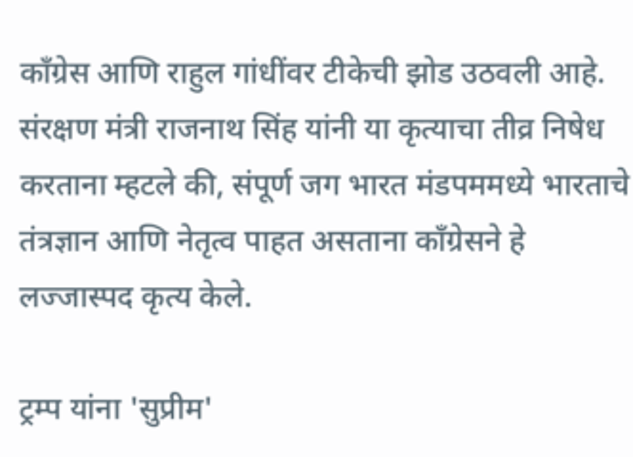काँग्रेस आणि राहुल गांधींवर टीकेची झोड उठवली आहे. संरक्षण मंत्री राजनाथ सिंह यांनी या कृत्याचा तीव्र निषेध करताना म्हटले की, संपूर्ण जग भारत मंडपममध्ये भारताचे तंत्रज्ञान आणि नेतृत्व पाहत असताना काँग्रेसने हे लज्जास्पद कृत्य केले.

ट्रम्प यांना 'सुप्रीम'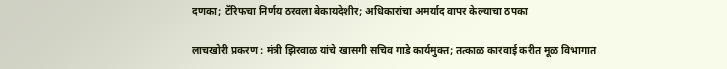दणका; टॅरिफचा निर्णय ठरवला बेकायदेशीर; अधिकारांचा अमर्याद वापर केल्याचा ठपका

लाचखोरी प्रकरण : मंत्री झिरवाळ यांचे खासगी सचिव गाडे कार्यमुक्त; तत्काळ कारवाई करीत मूळ विभागात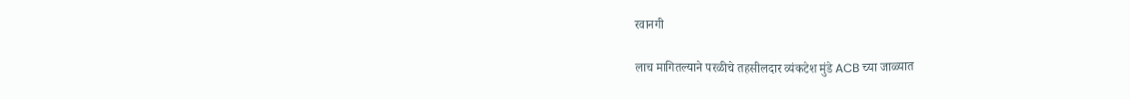रवानगी

लाच मागितल्याने परळीचे तहसीलदार व्यंकटेश मुंडे ACB च्या जाळ्यात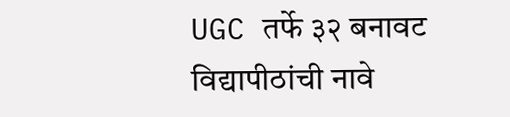UGC तर्फे ३२ बनावट विद्यापीठांची नावे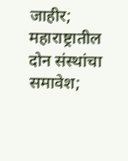जाहीर; महाराष्ट्रातील दोन संस्थांचा समावेश;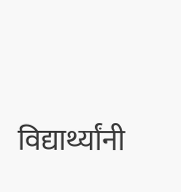विद्यार्थ्यांनी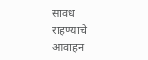सावध राहण्याचे आवाहन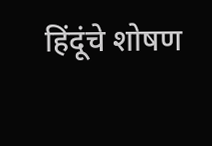हिंदूंचे शोषण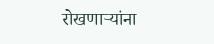रोखणाऱ्यांना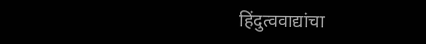हिंदुत्ववाद्यांचा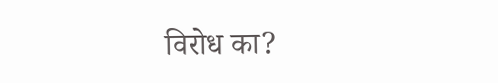विरोध का?